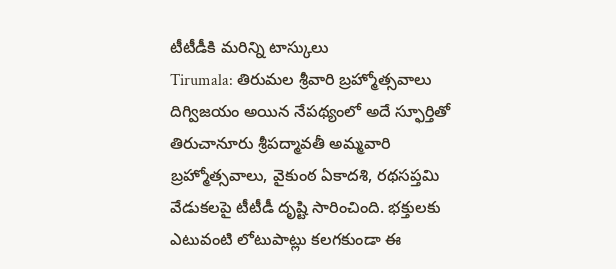టీటీడీకి మరిన్ని టాస్కులు
Tirumala: తిరుమల శ్రీవారి బ్రహ్మోత్సవాలు దిగ్విజయం అయిన నేపథ్యంలో అదే స్ఫూర్తితో తిరుచానూరు శ్రీపద్మావతీ అమ్మవారి బ్రహ్మోత్సవాలు, వైకుంఠ ఏకాదశి, రథసప్తమి వేడుకలపై టీటీడీ దృష్టి సారించింది. భక్తులకు ఎటువంటి లోటుపాట్లు కలగకుండా ఈ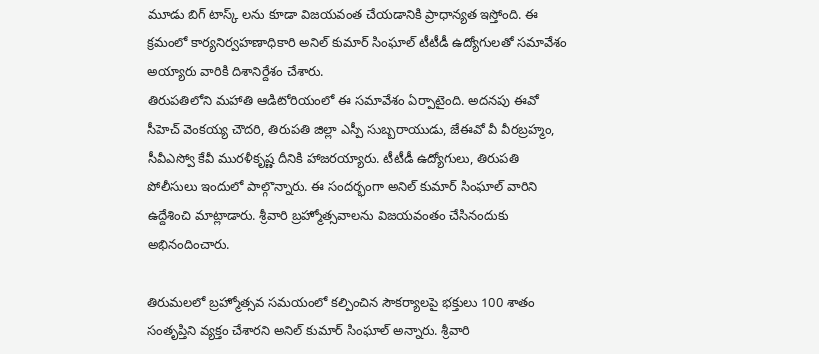మూడు బిగ్ టాస్క్ లను కూడా విజయవంత చేయడానికి ప్రాధాన్యత ఇస్తోంది. ఈ క్రమంలో కార్యనిర్వహణాధికారి అనిల్ కుమార్ సింఘాల్ టీటీడీ ఉద్యోగులతో సమావేశం అయ్యారు వారికి దిశానిర్దేశం చేశారు.
తిరుపతిలోని మహాతి ఆడిటోరియంలో ఈ సమావేశం ఏర్పాటైంది. అదనపు ఈవో సీహెచ్ వెంకయ్య చౌదరి, తిరుపతి జిల్లా ఎస్పీ సుబ్బరాయుడు, జేఈవో వీ వీరబ్రహ్మం, సీవీఎస్వో కేవీ మురళీకృష్ణ దీనికి హాజరయ్యారు. టీటీడీ ఉద్యోగులు, తిరుపతి పోలీసులు ఇందులో పాల్గొన్నారు. ఈ సందర్భంగా అనిల్ కుమార్ సింఘాల్ వారిని ఉద్దేశించి మాట్లాడారు. శ్రీవారి బ్రహ్మోత్సవాలను విజయవంతం చేసినందుకు అభినందించారు.

తిరుమలలో బ్రహ్మోత్సవ సమయంలో కల్పించిన సౌకర్యాలపై భక్తులు 100 శాతం సంతృప్తిని వ్యక్తం చేశారని అనిల్ కుమార్ సింఘాల్ అన్నారు. శ్రీవారి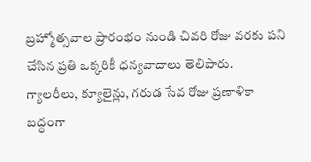బ్రహ్మోత్సవాల ప్రారంభం నుండి చివరి రోజు వరకు పని చేసిన ప్రతి ఒక్కరికీ ధన్యవాదాలు తెలిపారు. గ్యాలరీలు, క్యూలైన్లు, గరుడ సేవ రోజు ప్రణాళికా బద్ధంగా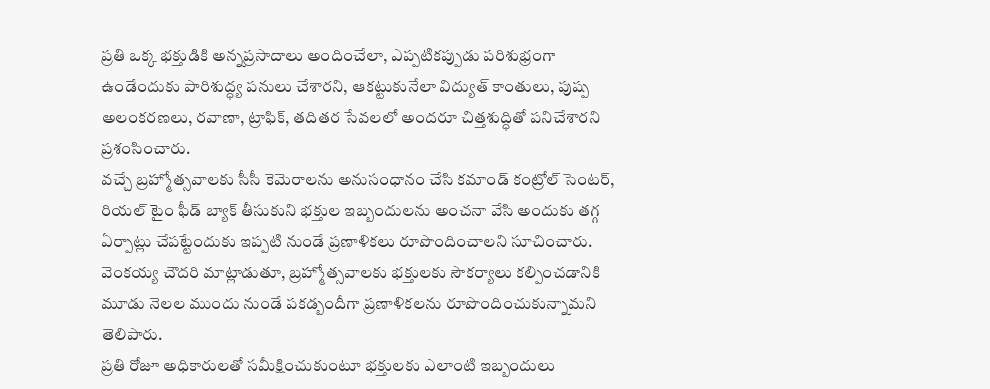ప్రతి ఒక్క భక్తుడికి అన్నప్రసాదాలు అందించేలా, ఎప్పటికప్పుడు పరిశుభ్రంగా ఉండేందుకు పారిశుద్ధ్య పనులు చేశారని, ఆకట్టుకునేలా విద్యుత్ కాంతులు, పుష్ప అలంకరణలు, రవాణా, ట్రాఫిక్, తదితర సేవలలో అందరూ చిత్తశుద్ధితో పనిచేశారని ప్రశంసించారు.
వచ్చే బ్రహ్మోత్సవాలకు సీసీ కెమెరాలను అనుసంధానం చేసి కమాండ్ కంట్రోల్ సెంటర్, రియల్ టైం ఫీడ్ బ్యాక్ తీసుకుని భక్తుల ఇబ్బందులను అంచనా వేసి అందుకు తగ్గ ఏర్పాట్లు చేపట్టేందుకు ఇప్పటి నుండే ప్రణాళికలు రూపొందించాలని సూచించారు. వెంకయ్య చౌదరి మాట్లాడుతూ, బ్రహ్మోత్సవాలకు భక్తులకు సౌకర్యాలు కల్పించడానికి మూడు నెలల ముందు నుండే పకడ్బందీగా ప్రణాళికలను రూపొందించుకున్నామని తెలిపారు.
ప్రతి రోజూ అధికారులతో సమీక్షించుకుంటూ భక్తులకు ఎలాంటి ఇబ్బందులు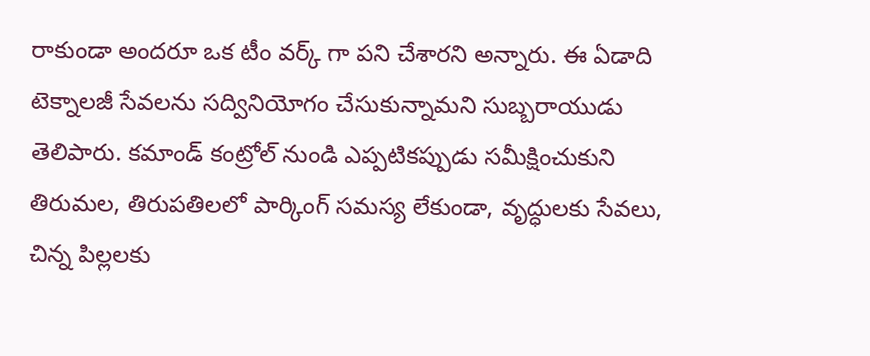రాకుండా అందరూ ఒక టీం వర్క్ గా పని చేశారని అన్నారు. ఈ ఏడాది టెక్నాలజీ సేవలను సద్వినియోగం చేసుకున్నామని సుబ్బరాయుడు తెలిపారు. కమాండ్ కంట్రోల్ నుండి ఎప్పటికప్పుడు సమీక్షించుకుని తిరుమల, తిరుపతిలలో పార్కింగ్ సమస్య లేకుండా, వృద్ధులకు సేవలు, చిన్న పిల్లలకు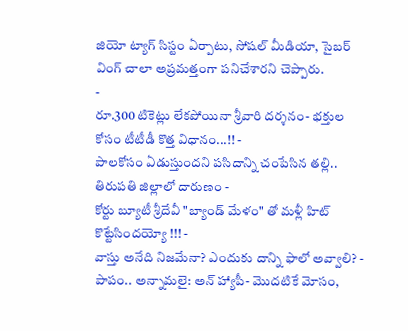జియో ట్యాగ్ సిస్టం ఏర్పాటు, సోషల్ మీడియా, సైబర్ వింగ్ చాలా అప్రమత్తంగా పనిచేశారని చెప్పారు.
-
రూ.300 టికెట్లు లేకపోయినా శ్రీవారి దర్శనం- భక్తుల కోసం టీటీడీ కొత్త విధానం...!! -
పాలకోసం ఏడుస్తుందని పసిదాన్ని చంపేసిన తల్లి.. తిరుపతి జిల్లాలో దారుణం -
కోర్టు బ్యూటీ శ్రీదేవీ "బ్యాండ్ మేళం" తో మళ్లీ హిట్ కొట్టేసిందయ్యో !!! -
వాస్తు అనేది నిజమేనా? ఎందుకు దాన్ని ఫాలో అవ్వాలి? -
పాపం.. అన్నామలై: అన్ హ్యాపీ- మొదటికే మోసం,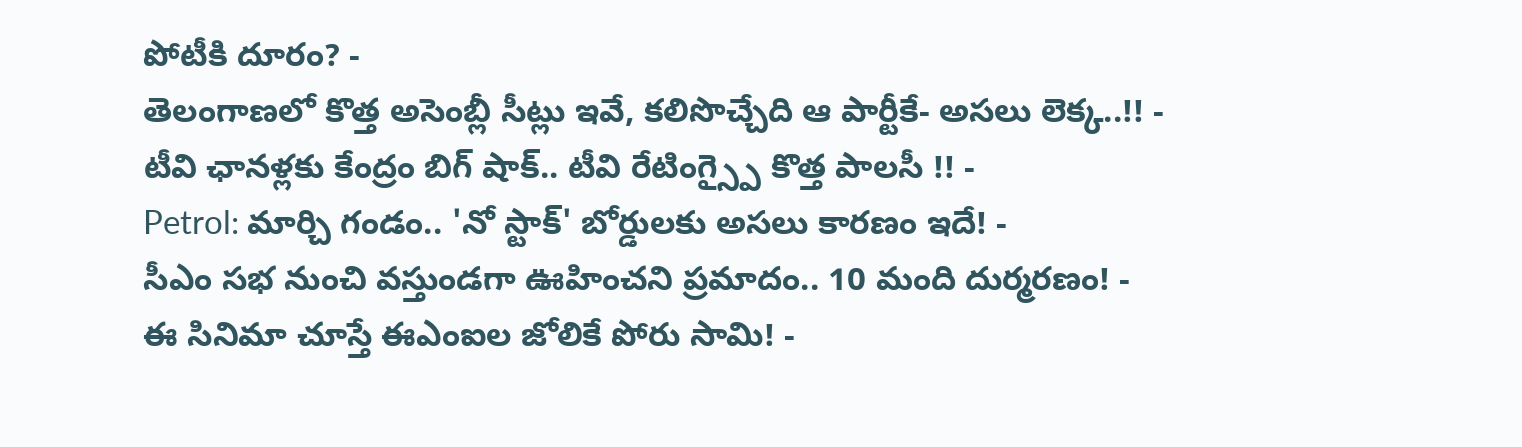పోటీకి దూరం? -
తెలంగాణలో కొత్త అసెంబ్లీ సీట్లు ఇవే, కలిసొచ్చేది ఆ పార్టీకే- అసలు లెక్క..!! -
టీవి ఛానళ్లకు కేంద్రం బిగ్ షాక్.. టీవి రేటింగ్స్పై కొత్త పాలసీ !! -
Petrol: మార్చి గండం.. 'నో స్టాక్' బోర్డులకు అసలు కారణం ఇదే! -
సీఎం సభ నుంచి వస్తుండగా ఊహించని ప్రమాదం.. 10 మంది దుర్మరణం! -
ఈ సినిమా చూస్తే ఈఎంఐల జోలికే పోరు సామి! -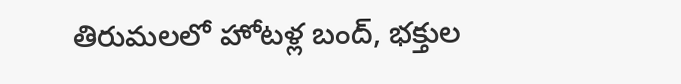తిరుమలలో హోటళ్ల బంద్, భక్తుల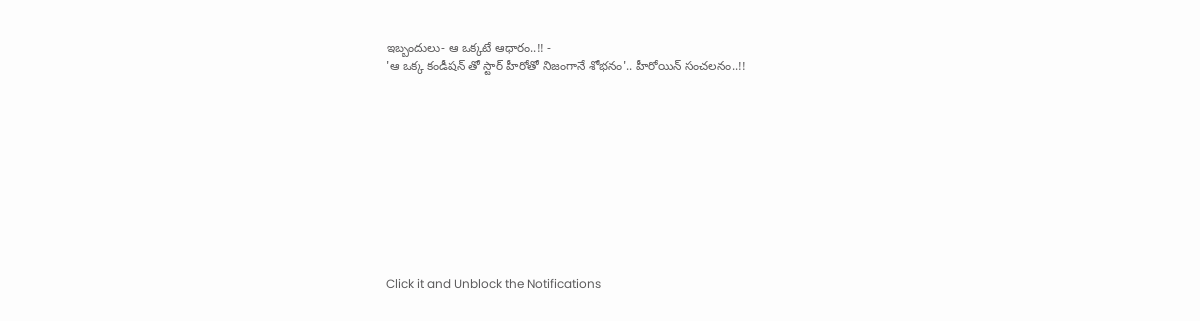ఇబ్బందులు- ఆ ఒక్కటే ఆధారం..!! -
'ఆ ఒక్క కండీషన్ తో స్టార్ హీరోతో నిజంగానే శోభనం'.. హీరోయిన్ సంచలనం..!!











Click it and Unblock the Notifications